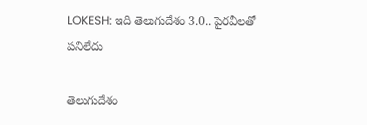LOKESH: ఇది తెలుగుదేశం 3.0.. పైరవీలతో పనిలేదు

తెలుగుదేశం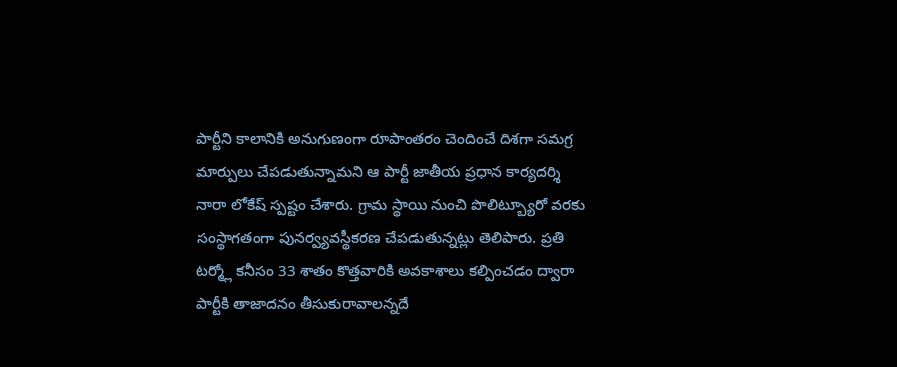పార్టీని కాలానికి అనుగుణంగా రూపాంతరం చెందించే దిశగా సమగ్ర మార్పులు చేపడుతున్నామని ఆ పార్టీ జాతీయ ప్రధాన కార్యదర్శి నారా లోకేష్ స్పష్టం చేశారు. గ్రామ స్థాయి నుంచి పొలిట్బ్యూరో వరకు సంస్థాగతంగా పునర్వ్యవస్థీకరణ చేపడుతున్నట్లు తెలిపారు. ప్రతి టర్మ్లో కనీసం 33 శాతం కొత్తవారికి అవకాశాలు కల్పించడం ద్వారా పార్టీకి తాజాదనం తీసుకురావాలన్నదే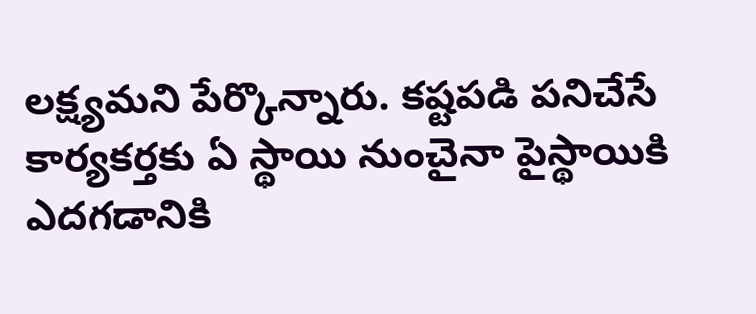లక్ష్యమని పేర్కొన్నారు. కష్టపడి పనిచేసే కార్యకర్తకు ఏ స్థాయి నుంచైనా పైస్థాయికి ఎదగడానికి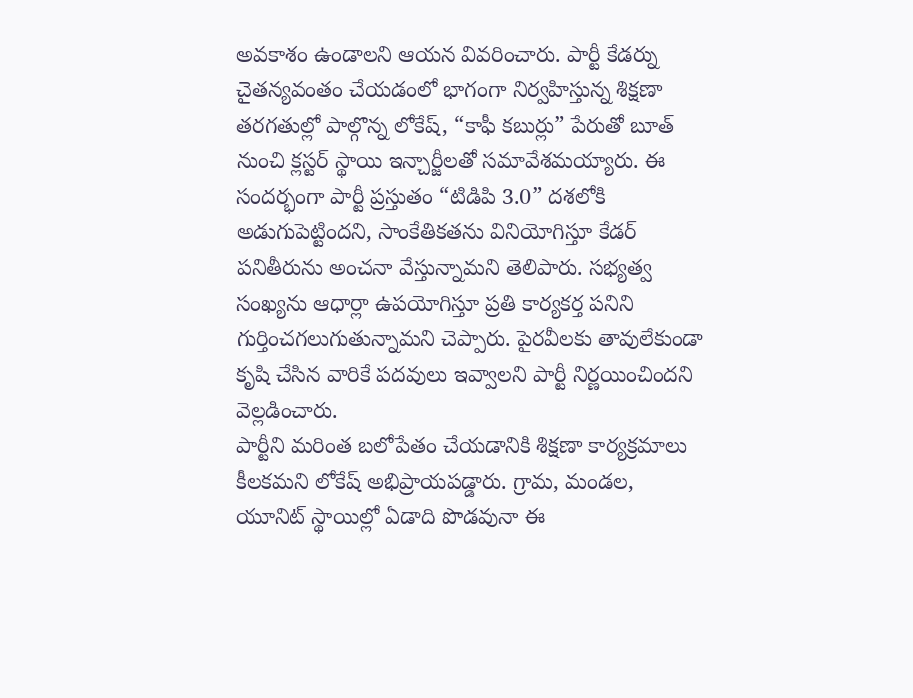అవకాశం ఉండాలని ఆయన వివరించారు. పార్టీ కేడర్ను చైతన్యవంతం చేయడంలో భాగంగా నిర్వహిస్తున్న శిక్షణా తరగతుల్లో పాల్గొన్న లోకేష్, “కాఫీ కబుర్లు” పేరుతో బూత్ నుంచి క్లస్టర్ స్థాయి ఇన్చార్జీలతో సమావేశమయ్యారు. ఈ సందర్భంగా పార్టీ ప్రస్తుతం “టిడిపి 3.0” దశలోకి అడుగుపెట్టిందని, సాంకేతికతను వినియోగిస్తూ కేడర్ పనితీరును అంచనా వేస్తున్నామని తెలిపారు. సభ్యత్వ సంఖ్యను ఆధార్లా ఉపయోగిస్తూ ప్రతి కార్యకర్త పనిని గుర్తించగలుగుతున్నామని చెప్పారు. పైరవీలకు తావులేకుండా కృషి చేసిన వారికే పదవులు ఇవ్వాలని పార్టీ నిర్ణయించిందని వెల్లడించారు.
పార్టీని మరింత బలోపేతం చేయడానికి శిక్షణా కార్యక్రమాలు కీలకమని లోకేష్ అభిప్రాయపడ్డారు. గ్రామ, మండల, యూనిట్ స్థాయిల్లో ఏడాది పొడవునా ఈ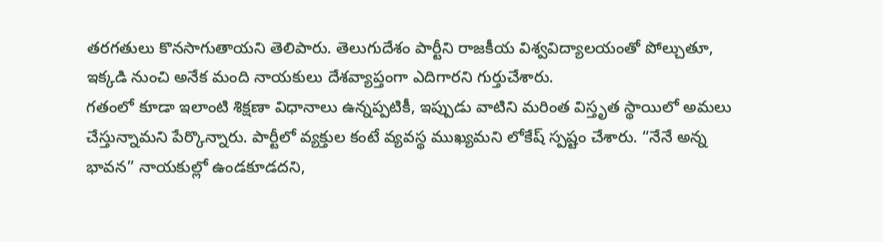తరగతులు కొనసాగుతాయని తెలిపారు. తెలుగుదేశం పార్టీని రాజకీయ విశ్వవిద్యాలయంతో పోల్చుతూ, ఇక్కడి నుంచి అనేక మంది నాయకులు దేశవ్యాప్తంగా ఎదిగారని గుర్తుచేశారు.
గతంలో కూడా ఇలాంటి శిక్షణా విధానాలు ఉన్నప్పటికీ, ఇప్పుడు వాటిని మరింత విస్తృత స్థాయిలో అమలు చేస్తున్నామని పేర్కొన్నారు. పార్టీలో వ్యక్తుల కంటే వ్యవస్థ ముఖ్యమని లోకేష్ స్పష్టం చేశారు. “నేనే అన్న భావన” నాయకుల్లో ఉండకూడదని,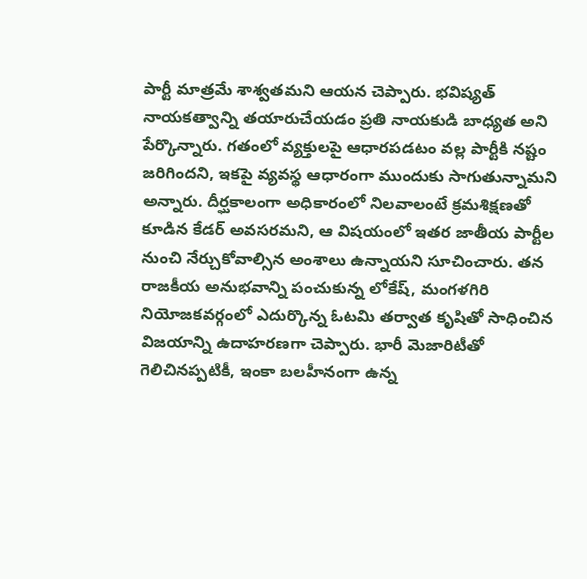పార్టీ మాత్రమే శాశ్వతమని ఆయన చెప్పారు. భవిష్యత్ నాయకత్వాన్ని తయారుచేయడం ప్రతి నాయకుడి బాధ్యత అని పేర్కొన్నారు. గతంలో వ్యక్తులపై ఆధారపడటం వల్ల పార్టీకి నష్టం జరిగిందని, ఇకపై వ్యవస్థ ఆధారంగా ముందుకు సాగుతున్నామని అన్నారు. దీర్ఘకాలంగా అధికారంలో నిలవాలంటే క్రమశిక్షణతో కూడిన కేడర్ అవసరమని, ఆ విషయంలో ఇతర జాతీయ పార్టీల నుంచి నేర్చుకోవాల్సిన అంశాలు ఉన్నాయని సూచించారు. తన రాజకీయ అనుభవాన్ని పంచుకున్న లోకేష్, మంగళగిరి నియోజకవర్గంలో ఎదుర్కొన్న ఓటమి తర్వాత కృషితో సాధించిన విజయాన్ని ఉదాహరణగా చెప్పారు. భారీ మెజారిటీతో గెలిచినప్పటికీ, ఇంకా బలహీనంగా ఉన్న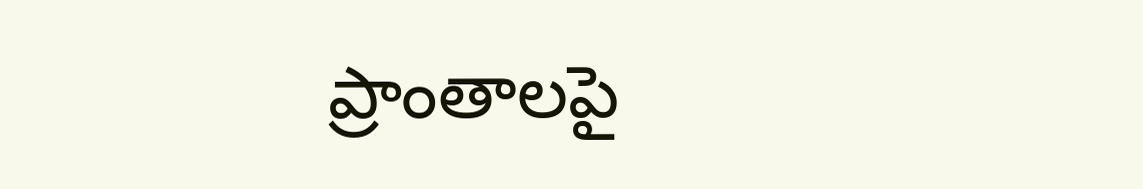ప్రాంతాలపై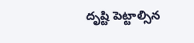దృష్టి పెట్టాల్సిన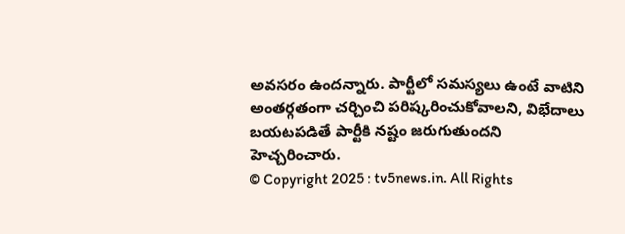అవసరం ఉందన్నారు. పార్టీలో సమస్యలు ఉంటే వాటిని అంతర్గతంగా చర్చించి పరిష్కరించుకోవాలని, విభేదాలు బయటపడితే పార్టీకి నష్టం జరుగుతుందని హెచ్చరించారు.
© Copyright 2025 : tv5news.in. All Rights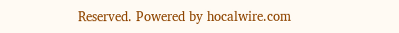Reserved. Powered by hocalwire.com